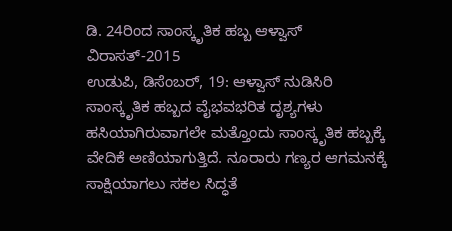ಡಿ. 24ರಿಂದ ಸಾಂಸ್ಕೃತಿಕ ಹಬ್ಬ ಆಳ್ವಾಸ್ ವಿರಾಸತ್-2015
ಉಡುಪಿ, ಡಿಸೆಂಬರ್, 19: ಆಳ್ವಾಸ್ ನುಡಿಸಿರಿ ಸಾಂಸ್ಕೃತಿಕ ಹಬ್ಬದ ವೈಭವಭರಿತ ದೃಶ್ಯಗಳು ಹಸಿಯಾಗಿರುವಾಗಲೇ ಮತ್ತೊಂದು ಸಾಂಸ್ಕೃತಿಕ ಹಬ್ಬಕ್ಕೆ ವೇದಿಕೆ ಅಣಿಯಾಗುತ್ತಿದೆ. ನೂರಾರು ಗಣ್ಯರ ಆಗಮನಕ್ಕೆ ಸಾಕ್ಷಿಯಾಗಲು ಸಕಲ ಸಿದ್ಧತೆ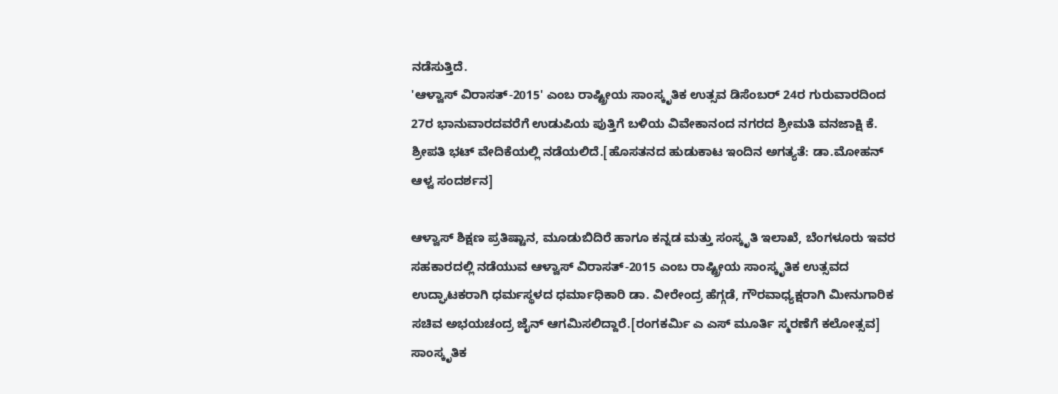ನಡೆಸುತ್ತಿದೆ.
'ಆಳ್ವಾಸ್ ವಿರಾಸತ್-2015' ಎಂಬ ರಾಷ್ಟ್ರೀಯ ಸಾಂಸ್ಕೃತಿಕ ಉತ್ಸವ ಡಿಸೆಂಬರ್ 24ರ ಗುರುವಾರದಿಂದ 27ರ ಭಾನುವಾರದವರೆಗೆ ಉಡುಪಿಯ ಪುತ್ತಿಗೆ ಬಳಿಯ ವಿವೇಕಾನಂದ ನಗರದ ಶ್ರೀಮತಿ ವನಜಾಕ್ಷಿ ಕೆ. ಶ್ರೀಪತಿ ಭಟ್ ವೇದಿಕೆಯಲ್ಲಿ ನಡೆಯಲಿದೆ.[ಹೊಸತನದ ಹುಡುಕಾಟ ಇಂದಿನ ಅಗತ್ಯತೆ: ಡಾ.ಮೋಹನ್ ಆಳ್ವ ಸಂದರ್ಶನ]

ಆಳ್ವಾಸ್ ಶಿಕ್ಷಣ ಪ್ರತಿಷ್ಟಾನ, ಮೂಡುಬಿದಿರೆ ಹಾಗೂ ಕನ್ನಡ ಮತ್ತು ಸಂಸ್ಕೃತಿ ಇಲಾಖೆ, ಬೆಂಗಳೂರು ಇವರ ಸಹಕಾರದಲ್ಲಿ ನಡೆಯುವ ಆಳ್ವಾಸ್ ವಿರಾಸತ್-2015 ಎಂಬ ರಾಷ್ಟ್ರೀಯ ಸಾಂಸ್ಕೃತಿಕ ಉತ್ಸವದ ಉದ್ಘಾಟಕರಾಗಿ ಧರ್ಮಸ್ಥಳದ ಧರ್ಮಾಧಿಕಾರಿ ಡಾ. ವೀರೇಂದ್ರ ಹೆಗ್ಗಡೆ, ಗೌರವಾಧ್ಯಕ್ಷರಾಗಿ ಮೀನುಗಾರಿಕ ಸಚಿವ ಅಭಯಚಂದ್ರ ಜೈನ್ ಆಗಮಿಸಲಿದ್ದಾರೆ.[ರಂಗಕರ್ಮಿ ಎ ಎಸ್ ಮೂರ್ತಿ ಸ್ಮರಣೆಗೆ ಕಲೋತ್ಸವ]
ಸಾಂಸ್ಕೃತಿಕ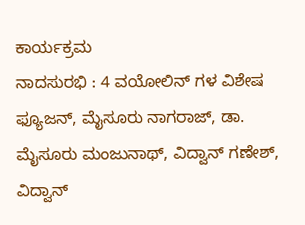ಕಾರ್ಯಕ್ರಮ
ನಾದಸುರಭಿ : 4 ವಯೋಲಿನ್ ಗಳ ವಿಶೇಷ ಫ್ಯೂಜನ್, ಮೈಸೂರು ನಾಗರಾಜ್, ಡಾ. ಮೈಸೂರು ಮಂಜುನಾಥ್, ವಿದ್ವಾನ್ ಗಣೇಶ್, ವಿದ್ವಾನ್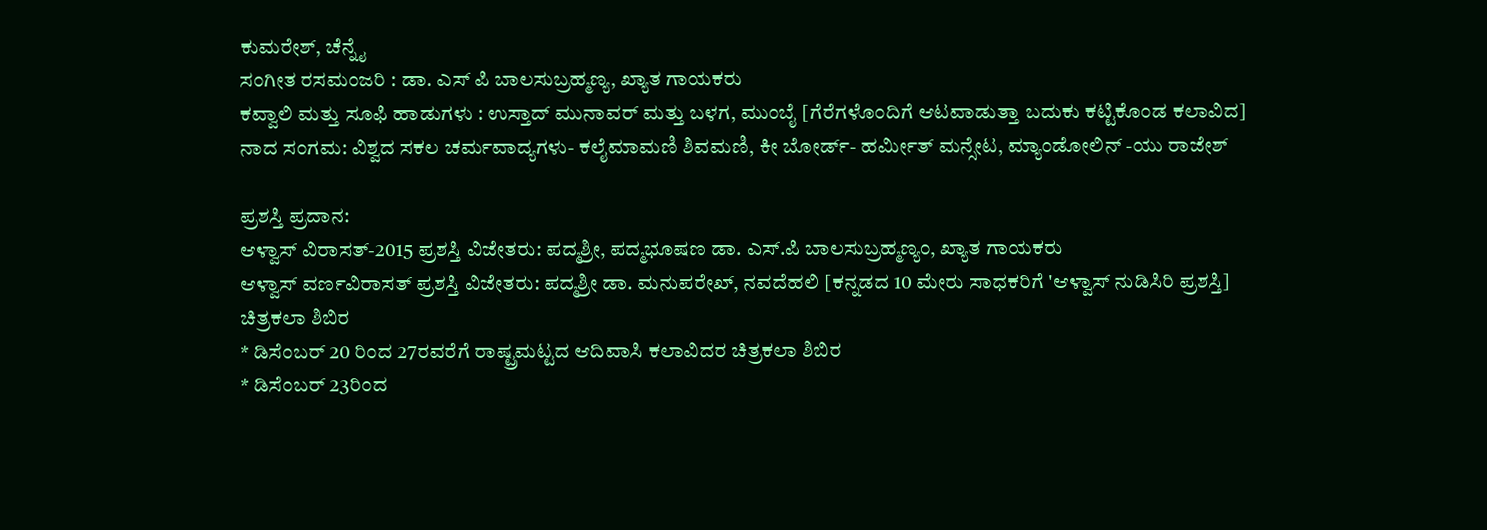ಕುಮರೇಶ್, ಚೆನ್ನೈ
ಸಂಗೀತ ರಸಮಂಜರಿ : ಡಾ. ಎಸ್ ಪಿ ಬಾಲಸುಬ್ರಹ್ಮಣ್ಯ, ಖ್ಯಾತ ಗಾಯಕರು
ಕವ್ವಾಲಿ ಮತ್ತು ಸೂಫಿ ಹಾಡುಗಳು : ಉಸ್ತಾದ್ ಮುನಾವರ್ ಮತ್ತು ಬಳಗ, ಮುಂಬೈ [ಗೆರೆಗಳೊಂದಿಗೆ ಆಟವಾಡುತ್ತಾ ಬದುಕು ಕಟ್ಟಿಕೊಂಡ ಕಲಾವಿದ]
ನಾದ ಸಂಗಮ: ವಿಶ್ವದ ಸಕಲ ಚರ್ಮವಾದ್ಯಗಳು- ಕಲೈಮಾಮಣಿ ಶಿವಮಣಿ, ಕೀ ಬೋರ್ಡ್- ಹರ್ಮೀತ್ ಮನ್ಸೇಟ, ಮ್ಯಾಂಡೋಲಿನ್ -ಯು ರಾಜೇಶ್

ಪ್ರಶಸ್ತಿ ಪ್ರದಾನ:
ಆಳ್ವಾಸ್ ವಿರಾಸತ್-2015 ಪ್ರಶಸ್ತಿ ವಿಜೇತರು: ಪದ್ಮಶ್ರೀ, ಪದ್ಮಭೂಷಣ ಡಾ. ಎಸ್.ಪಿ ಬಾಲಸುಬ್ರಹ್ಮಣ್ಯಂ, ಖ್ಯಾತ ಗಾಯಕರು
ಆಳ್ವಾಸ್ ವರ್ಣವಿರಾಸತ್ ಪ್ರಶಸ್ತಿ ವಿಜೇತರು: ಪದ್ಮಶ್ರೀ ಡಾ. ಮನುಪರೇಖ್, ನವದೆಹಲಿ [ಕನ್ನಡದ 10 ಮೇರು ಸಾಧಕರಿಗೆ 'ಆಳ್ವಾಸ್ ನುಡಿಸಿರಿ ಪ್ರಶಸ್ತಿ]
ಚಿತ್ರಕಲಾ ಶಿಬಿರ
* ಡಿಸೆಂಬರ್ 20 ರಿಂದ 27ರವರೆಗೆ ರಾಷ್ಟ್ರಮಟ್ಟದ ಆದಿವಾಸಿ ಕಲಾವಿದರ ಚಿತ್ರಕಲಾ ಶಿಬಿರ
* ಡಿಸೆಂಬರ್ 23ರಿಂದ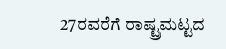27ರವರೆಗೆ ರಾಷ್ಟ್ರಮಟ್ಟದ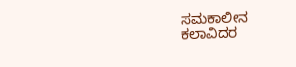ಸಮಕಾಲೀನ ಕಲಾವಿದರ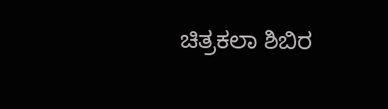ಚಿತ್ರಕಲಾ ಶಿಬಿರ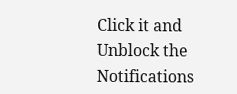Click it and Unblock the Notifications